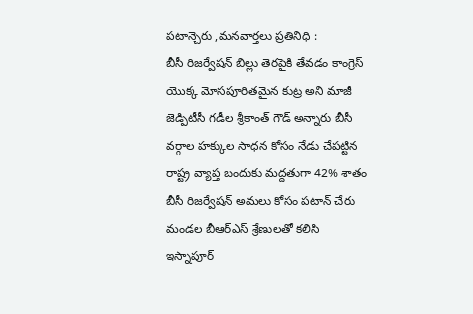పటాన్చెరు ,మనవార్తలు ప్రతినిధి :
బీసీ రిజర్వేషన్ బిల్లు తెరపైకి తేవడం కాంగ్రెస్ యొక్క మోసపూరితమైన కుట్ర అని మాజీ జెడ్పిటీసీ గడీల శ్రీకాంత్ గౌడ్ అన్నారు బీసీ వర్గాల హక్కుల సాధన కోసం నేడు చేపట్టిన రాష్ట్ర వ్యాప్త బందుకు మద్దతుగా 42% శాతం బీసీ రిజర్వేషన్ అమలు కోసం పటాన్ చేరు మండల బీఆర్ఎస్ శ్రేణులతో కలిసి ఇస్నాపూర్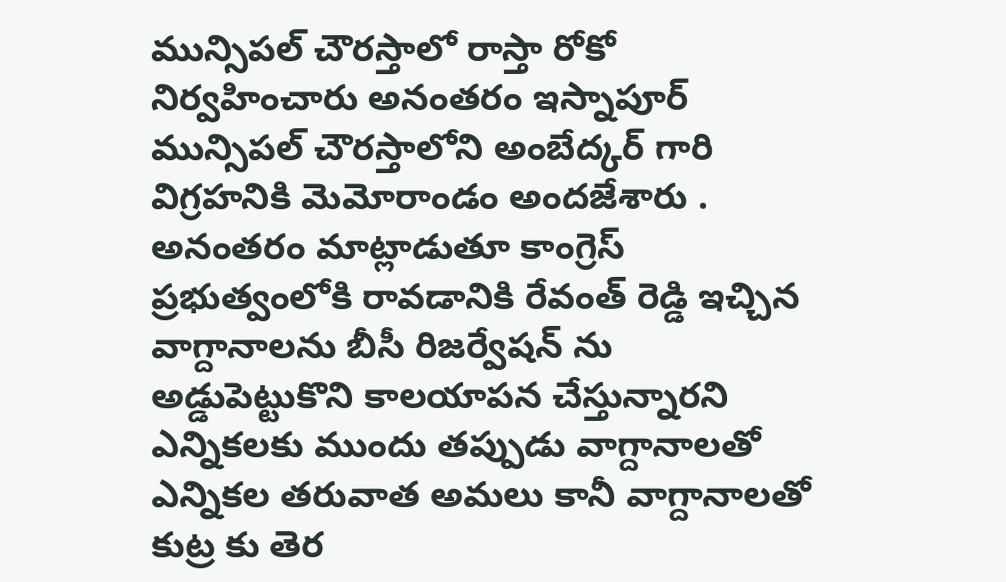మున్సిపల్ చౌరస్తాలో రాస్తా రోకో నిర్వహించారు అనంతరం ఇస్నాపూర్ మున్సిపల్ చౌరస్తాలోని అంబేద్కర్ గారి విగ్రహనికి మెమోరాండం అందజేశారు . అనంతరం మాట్లాడుతూ కాంగ్రెస్ ప్రభుత్వంలోకి రావడానికి రేవంత్ రెడ్డి ఇచ్చిన వాగ్దానాలను బీసీ రిజర్వేషన్ ను అడ్డుపెట్టుకొని కాలయాపన చేస్తున్నారని ఎన్నికలకు ముందు తప్పుడు వాగ్దానాలతో ఎన్నికల తరువాత అమలు కానీ వాగ్దానాలతో కుట్ర కు తెర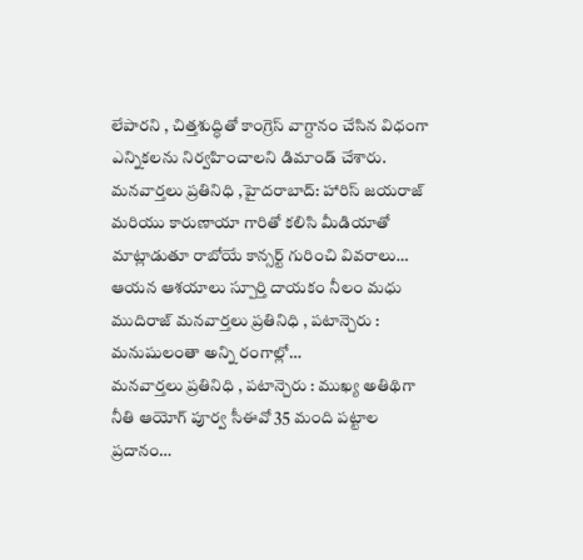లేపారని , చిత్తశుద్ధితో కాంగ్రెస్ వాగ్దానం చేసిన విధంగా ఎన్నికలను నిర్వహించాలని డిమాండ్ చేశారు.
మనవార్తలు ప్రతినిధి ,హైదరాబాద్: హారిస్ జయరాజ్ మరియు కారుణాయా గారితో కలిసి మీడియాతో మాట్లాడుతూ రాబోయే కాన్సర్ట్ గురించి వివరాలు…
ఆయన ఆశయాలు స్పూర్తి దాయకం నీలం మధు ముదిరాజ్ మనవార్తలు ప్రతినిధి , పటాన్చెరు : మనుషులంతా అన్ని రంగాల్లో…
మనవార్తలు ప్రతినిధి , పటాన్చెరు : ముఖ్య అతిథిగా నీతి ఆయోగ్ పూర్వ సీఈవో 35 మంది పట్టాల ప్రదానం…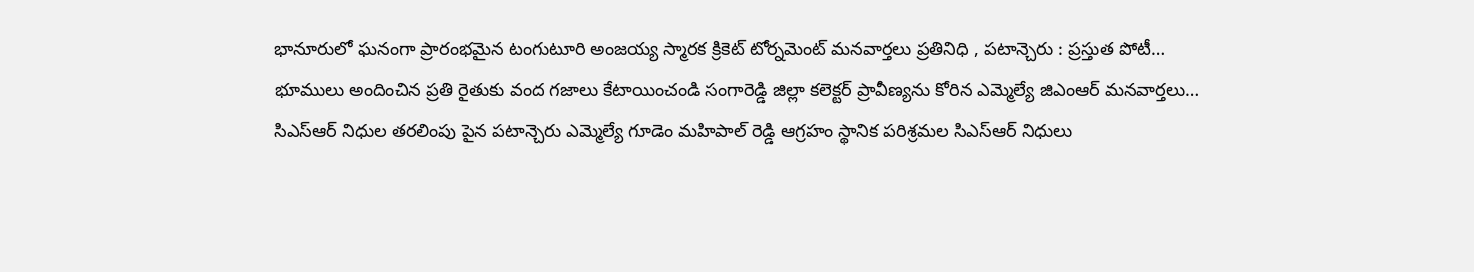భానూరులో ఘనంగా ప్రారంభమైన టంగుటూరి అంజయ్య స్మారక క్రికెట్ టోర్నమెంట్ మనవార్తలు ప్రతినిధి , పటాన్చెరు : ప్రస్తుత పోటీ…
భూములు అందించిన ప్రతి రైతుకు వంద గజాలు కేటాయించండి సంగారెడ్డి జిల్లా కలెక్టర్ ప్రావీణ్యను కోరిన ఎమ్మెల్యే జిఎంఆర్ మనవార్తలు…
సిఎస్ఆర్ నిధుల తరలింపు పైన పటాన్చెరు ఎమ్మెల్యే గూడెం మహిపాల్ రెడ్డి ఆగ్రహం స్థానిక పరిశ్రమల సిఎస్ఆర్ నిధులు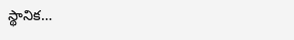స్థానిక…